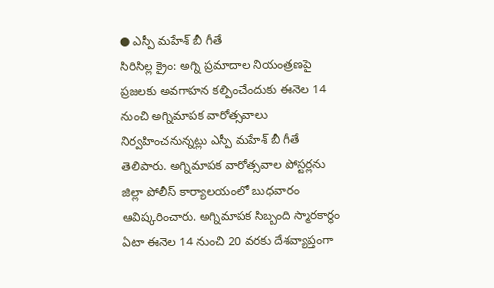● ఎస్పీ మహేశ్ బీ గీతే
సిరిసిల్ల క్రైం: అగ్ని ప్రమాదాల నియంత్రణపై ప్రజలకు అవగాహన కల్పించేందుకు ఈనెల 14 నుంచి అగ్నిమాపక వారోత్సవాలు నిర్వహించనున్నట్లు ఎస్పీ మహేశ్ బీ గీతే తెలిపారు. అగ్నిమాపక వారోత్సవాల పోస్టర్లను జిల్లా పోలీస్ కార్యాలయంలో బుధవారం ఆవిష్కరించారు. అగ్నిమాపక సిబ్బంది స్మారకార్థం ఏటా ఈనెల 14 నుంచి 20 వరకు దేశవ్యాప్తంగా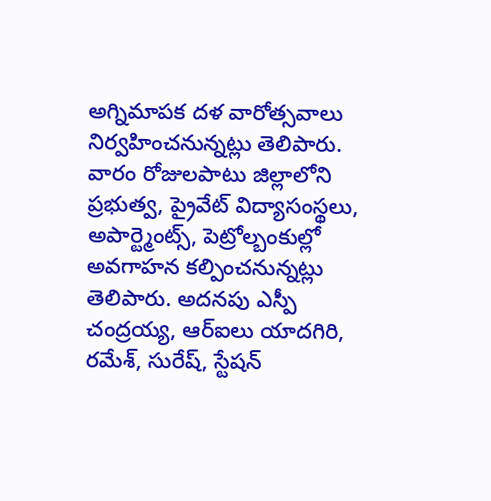అగ్నిమాపక దళ వారోత్సవాలు నిర్వహించనున్నట్లు తెలిపారు. వారం రోజులపాటు జిల్లాలోని ప్రభుత్వ, ప్రైవేట్ విద్యాసంస్థలు, అపార్ట్మెంట్స్, పెట్రోల్బంకుల్లో అవగాహన కల్పించనున్నట్లు తెలిపారు. అదనపు ఎస్పీ చంద్రయ్య, ఆర్ఐలు యాదగిరి, రమేశ్, సురేష్, స్టేషన్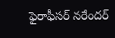ఫైరాఫీసర్ నరేందర్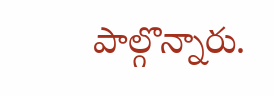పాల్గొన్నారు.